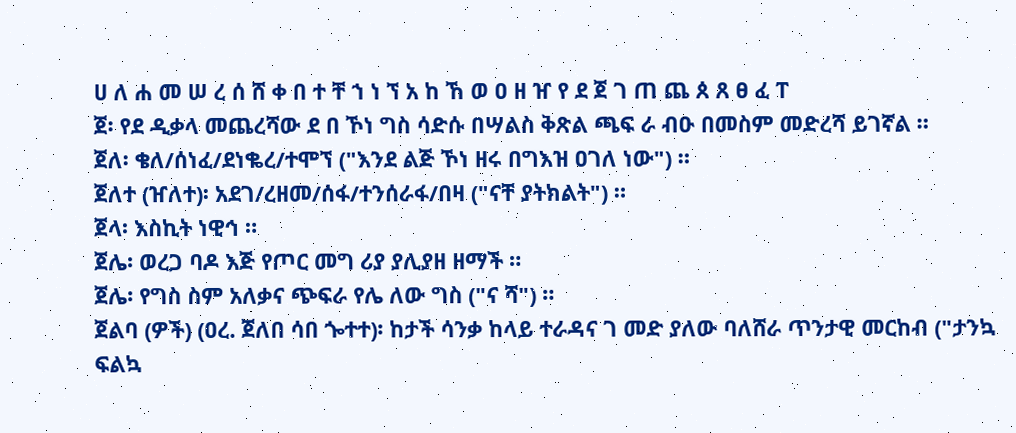ሀ ለ ሐ መ ሠ ረ ሰ ሸ ቀ በ ተ ቸ ኀ ነ ኘ አ ከ ኸ ወ ዐ ዘ ዠ የ ደ ጀ ገ ጠ ጨ ጰ ጸ ፀ ፈ ፐ
ጀ፡ የደ ዲቃላ መጨረሻው ደ በ ኾነ ግስ ሳድሱ በሣልስ ቅጽል ጫፍ ራ ብዑ በመስም መድረሻ ይገኛል ።
ጀለ፡ ቄለ/ሰነፈ/ደነቈረ/ተሞኘ ("እንደ ልጅ ኾነ ዘሩ በግእዝ ዐገለ ነው") ።
ጀለተ (ዠለተ)፡ አደገ/ረዘመ/ሰፋ/ተንሰራፋ/በዛ ("ናቸ ያትክልት") ።
ጀላ፡ እስኪት ነዊኅ ።
ጀሌ፡ ወረጋ ባዶ እጅ የጦር መግ ሪያ ያሊያዘ ዘማች ።
ጀሌ፡ የግስ ስም አለቃና ጭፍራ የሌ ለው ግስ ("ና ሻ") ።
ጀልባ (ዎች) (ዐረ. ጀለበ ሳበ ጐተተ)፡ ከታች ሳንቃ ከላይ ተራዳና ገ መድ ያለው ባለሸራ ጥንታዊ መርከብ ("ታንኳ ፍልኳ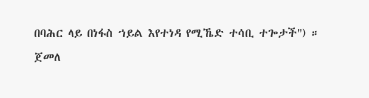በባሕር ላይ በነፋስ ኀይል እየተነዳ የሚኼድ ተሳቢ ተጐታች") ።
ጀመለ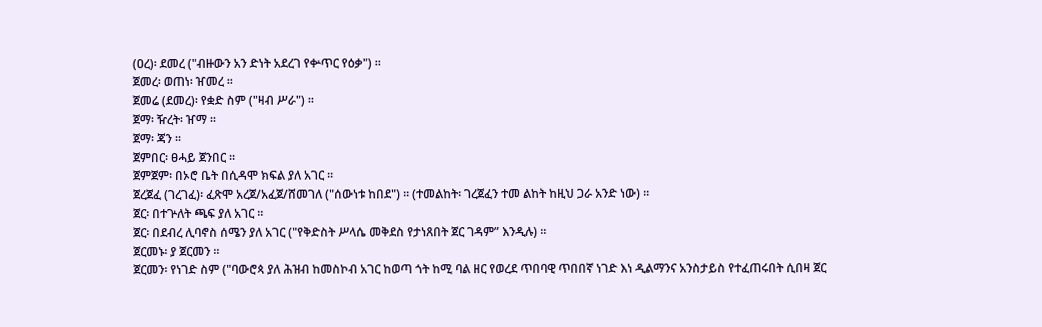(ዐረ)፡ ደመረ ("ብዙውን አን ድነት አደረገ የቍጥር የዕቃ") ።
ጀመረ፡ ወጠነ፡ ዠመረ ።
ጀመሬ (ደመረ)፡ የቋድ ስም ("ዛብ ሥራ") ።
ጀማ፡ ዥረት፡ ዠማ ።
ጀማ፡ ጃን ።
ጀምበር፡ ፀሓይ ጀንበር ።
ጀምጀም፡ በኦሮ ቤት በሲዳሞ ክፍል ያለ አገር ።
ጀረጀፈ (ገረገፈ)፡ ፈጽሞ አረጀ/አፈጀ/ሸመገለ ("ሰውነቱ ከበደ") ። (ተመልከት፡ ገረጀፈን ተመ ልከት ከዚህ ጋራ አንድ ነው) ።
ጀር፡ በተጕለት ጫፍ ያለ አገር ።
ጀር፡ በደብረ ሊባኖስ ሰሜን ያለ አገር ("የቅድስት ሥላሴ መቅደስ የታነጸበት ጀር ገዳም” እንዲሉ) ።
ጀርመኑ፡ ያ ጀርመን ።
ጀርመን፡ የነገድ ስም ("ባውሮጳ ያለ ሕዝብ ከመስኮብ አገር ከወጣ ጎት ከሚ ባል ዘር የወረደ ጥበባዊ ጥበበኛ ነገድ እነ ዲልማንና አንስታይስ የተፈጠሩበት ሲበዛ ጀር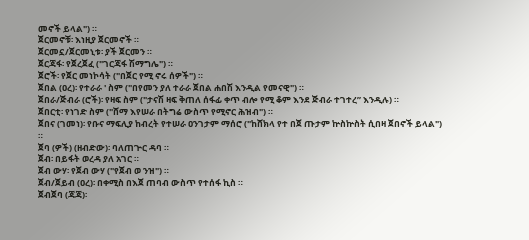መኖች ይላል") ።
ጀርመኖቹ፡ እነዚያ ጀርመኖች ።
ጀርመኗ/ጀርመኒቱ፡ ያች ጀርመን ።
ጀርጃፋ፡ የጀረጀፈ ("ገርጃፋ ሽማግሌ") ።
ጀሮች፡ የጀር መነኮሳት ("በጀር የሚ ኖሩ ሰዎች") ።
ጀበል (ዐረ)፡ የተራራ ' ስም ("በየመን ያለ ተራራ ጀበል ሐበሽ እንዲል የመናዊ") ።
ጀበራ/ጅብራ (ሮች)፡ የዛፍ ስም ("ታናሽ ዛፍ ቅጠለ ሰፋፊ ቀጥ ብሎ የሚ ቆም እንደ ጅብራ ተገተረ” እንዲሉ) ።
ጀበርቲ፡ የነገድ ስም ("ሸማ እየሠራ በትግሬ ውስጥ የሚኖር ሕዝብ") ።
ጀበና (ገመነ)፡ የቡና ማፍሊያ ከብረት የተሠራ ዐንገታም ማሰሮ ("ከሸክላ የተ በጀ ጡታም ኵስኵስት ሲበዛ ጀበኖች ይላል") ።
ጀባ (ዎች) (ዘብድው)፡ ባለጠጕር ዳባ ።
ጀብ፡ በይፋት ወረዳ ያለ አገር ።
ጀብ ውሃ፡ የጀብ ውሃ ("የጀብ ወ ንዝ") ።
ጀብ/ጀይብ (ዐረ)፡ በቀሚስ በእጀ ጠባብ ውስጥ የተሰፋ ኪስ ።
ጀብጀባ (ጃጃ)፡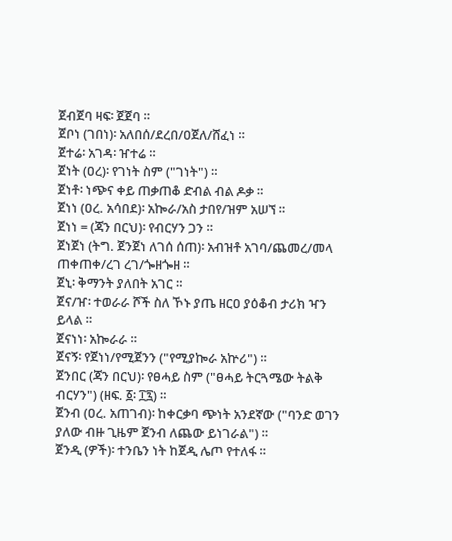ጀብጀባ ዛፍ፡ ጀጀባ ።
ጀቦነ (ገበነ)፡ አለበሰ/ደረበ/ዐጀለ/ሸፈነ ።
ጀተሬ፡ አገዳ፡ ዠተሬ ።
ጀነት (ዐረ)፡ የገነት ስም ("ገነት") ።
ጀነቶ፡ ነጭና ቀይ ጠቃጠቆ ድብል ብል ዶቃ ።
ጀነነ (ዐረ. አሳበደ)፡ አኰራ/አስ ታበየ/ዝም አሠኘ ።
ጀነነ = (ጃን በርህ)፡ የብርሃን ጋን ።
ጀነጀነ (ትግ. ጀንጀነ ለገሰ ሰጠ)፡ አብዝቶ አገባ/ጨመረ/መላ ጠቀጠቀ/ረገ ረገ/ጐዘጐዘ ።
ጀኒ፡ ቅማንት ያለበት አገር ።
ጀና/ዠ፡ ተወራራ ሾች ስለ ኾኑ ያጤ ዘርዐ ያዕቆብ ታሪክ ዣን ይላል ።
ጀናነነ፡ አኰራራ ።
ጀናኝ፡ የጀነነ/የሚጀንን ("የሚያኰራ አኵሪ") ።
ጀንበር (ጃን በርህ)፡ የፀሓይ ስም ("ፀሓይ ትርጓሜው ትልቅ ብርሃን") (ዘፍ. ፩፡ ፲፯) ።
ጀንብ (ዐረ. አጠገብ)፡ ከቀርቃባ ጭነት አንደኛው ("ባንድ ወገን ያለው ብዙ ጊዜም ጀንብ ለጨው ይነገራል") ።
ጀንዲ (ዎች)፡ ተንቤን ነት ከጀዲ ሌጦ የተለፋ ።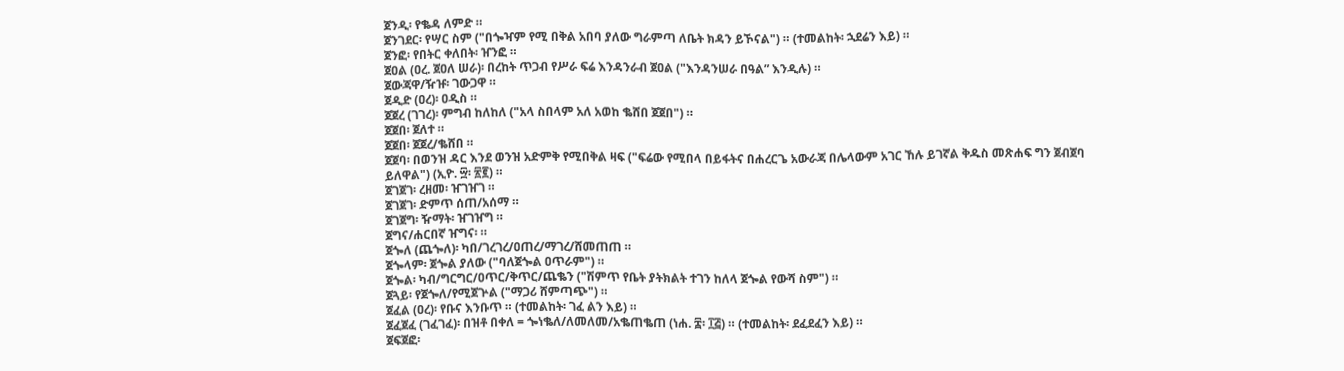ጀንዲ፡ የቈዳ ለምድ ።
ጀንገደር፡ የሣር ስም ("በጐዣም የሚ በቅል አበባ ያለው ግራምጣ ለቤት ክዳን ይኾናል") ። (ተመልከት፡ ኋደሬን እይ) ።
ጀንፎ፡ የበትር ቀለበት፡ ዠንፎ ።
ጀዐል (ዐረ. ጀዐለ ሠራ)፡ በረከት ጥጋብ የሥራ ፍሬ እንዳንራብ ጀዐል ("እንዳንሠራ በዓል” እንዲሉ) ።
ጀውጃዋ/ዥዡ፡ ገውጋዋ ።
ጀዲድ (ዐረ)፡ ዐዲስ ።
ጀጀረ (ገገረ)፡ ምግብ ከለከለ ("አላ ስበላም አለ አወከ ቈሸበ ጀጀበ") ።
ጀጀበ፡ ጀለተ ።
ጀጀበ፡ ጀጀረ/ቈሸበ ።
ጀጀባ፡ በወንዝ ዳር እንደ ወንዝ አድምቅ የሚበቅል ዛፍ ("ፍሬው የሚበላ በይፋትና በሐረርጌ አውራጃ በሌላውም አገር ኸሉ ይገኛል ቅዱስ መጽሐፍ ግን ጀብጀባ ይለዋል") (ኢዮ. ፵፡ ፳፪) ።
ጀገጀገ፡ ረዘመ፡ ዠገዠገ ።
ጀገጀገ፡ ድምጥ ሰጠ/አሰማ ።
ጀገጀግ፡ ዥማት፡ ዠገዠግ ።
ጀግና/ሐርበኛ ዠግና፡ ።
ጀጐለ (ጨጐለ)፡ ካበ/ገረገረ/ዐጠረ/ማገረ/ሸመጠጠ ።
ጀጐላም፡ ጀጐል ያለው ("ባለጀጐል ዐጥራም") ።
ጀጐል፡ ካብ/ግርግር/ዐጥር/ቅጥር/ጨቈን ("ሽምጥ የቤት ያትክልት ተገን ከለላ ጀጐል የውሻ ስም") ።
ጀጓይ፡ የጀጐለ/የሚጀጕል ("ማጋሪ ሸምጣጭ") ።
ጀፈል (ዐረ)፡ የቡና እንቡጥ ። (ተመልከት፡ ገፈ ልን እይ) ።
ጀፈጀፈ (ገፈገፈ)፡ በዝቶ በቀለ = ጐነቈለ/ለመለመ/አቈጠቈጠ (ነሐ. ፰፡ ፲፭) ። (ተመልከት፡ ደፈደፈን እይ) ።
ጀፍጀፎ፡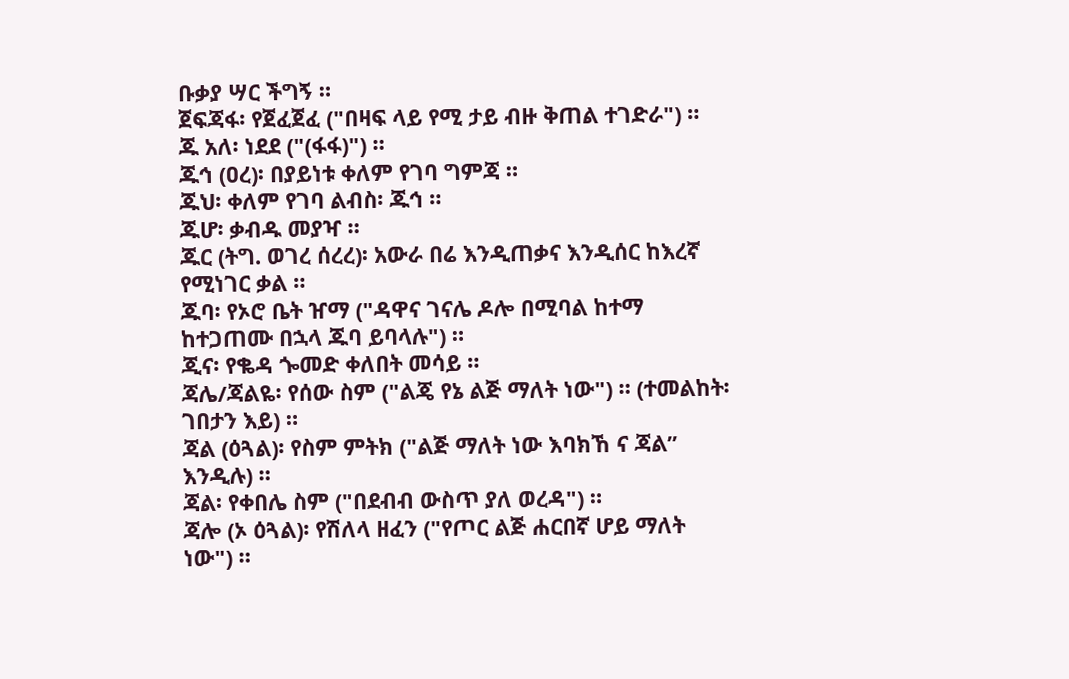ቡቃያ ሣር ችግኝ ።
ጀፍጃፋ፡ የጀፈጀፈ ("በዛፍ ላይ የሚ ታይ ብዙ ቅጠል ተገድራ") ።
ጁ አለ፡ ነደደ ("(ፋፋ)") ።
ጁኅ (ዐረ)፡ በያይነቱ ቀለም የገባ ግምጃ ።
ጁህ፡ ቀለም የገባ ልብስ፡ ጁኅ ።
ጁሆ፡ ቃብዱ መያዣ ።
ጁር (ትግ. ወገረ ሰረረ)፡ አውራ በሬ እንዲጠቃና እንዲሰር ከእረኛ የሚነገር ቃል ።
ጁባ፡ የኦሮ ቤት ዠማ ("ዳዋና ገናሌ ዶሎ በሚባል ከተማ ከተጋጠሙ በኋላ ጁባ ይባላሉ") ።
ጂና፡ የቈዳ ጐመድ ቀለበት መሳይ ።
ጃሌ/ጃልዬ፡ የሰው ስም ("ልጄ የኔ ልጅ ማለት ነው") ። (ተመልከት፡ ገበታን እይ) ።
ጃል (ዕጓል)፡ የስም ምትክ ("ልጅ ማለት ነው እባክኸ ና ጃል” እንዲሉ) ።
ጃል፡ የቀበሌ ስም ("በደብብ ውስጥ ያለ ወረዳ") ።
ጃሎ (ኦ ዕጓል)፡ የሽለላ ዘፈን ("የጦር ልጅ ሐርበኛ ሆይ ማለት ነው") ።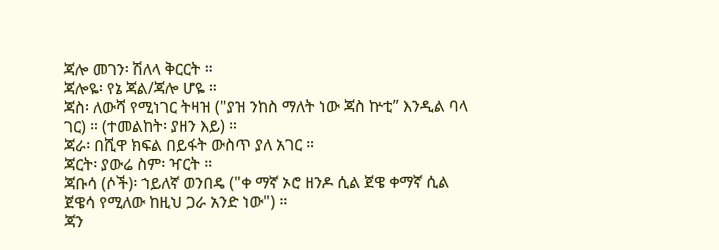ጃሎ መገን፡ ሽለላ ቅርርት ።
ጃሎዬ፡ የኔ ጃል/ጃሎ ሆዬ ።
ጃስ፡ ለውሻ የሚነገር ትዛዝ ("ያዝ ንከስ ማለት ነው ጃስ ኵቲ” እንዲል ባላ ገር) ። (ተመልከት፡ ያዘን እይ) ።
ጃራ፡ በሺዋ ክፍል በይፋት ውስጥ ያለ አገር ።
ጃርት፡ ያውሬ ስም፡ ዣርት ።
ጃቡሳ (ሶች)፡ ኀይለኛ ወንበዴ ("ቀ ማኛ ኦሮ ዘንዶ ሲል ጀዌ ቀማኛ ሲል ጀዌሳ የሚለው ከዚህ ጋራ አንድ ነው") ።
ጃን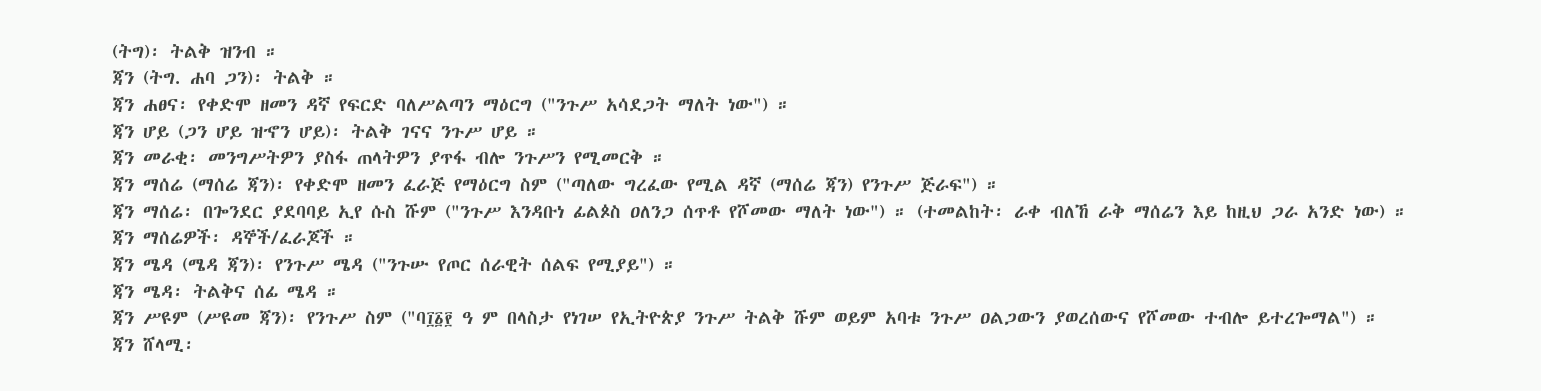(ትግ)፡ ትልቅ ዝንብ ።
ጃን (ትግ. ሐባ ጋን)፡ ትልቅ ።
ጃን ሐፀና፡ የቀድሞ ዘመን ዳኛ የፍርድ ባለሥልጣን ማዕርግ ("ንጉሥ አሳደጋት ማለት ነው") ።
ጃን ሆይ (ጋን ሆይ ዝኆን ሆይ)፡ ትልቅ ገናና ንጉሥ ሆይ ።
ጃን መራቂ፡ መንግሥትዎን ያስፋ ጠላትዎን ያጥፋ ብሎ ንጉሥን የሚመርቅ ።
ጃን ማሰሬ (ማሰሬ ጃን)፡ የቀድሞ ዘመን ፈራጅ የማዕርግ ስም ("ጣለው ግረፈው የሚል ዳኛ (ማሰሬ ጃን) የንጉሥ ጅራፍ") ።
ጃን ማሰሬ፡ በጐንደር ያደባባይ ኢየ ሱስ ሹም ("ንጉሥ እንዳቡነ ፊልጶስ ዐለንጋ ሰጥቶ የሾመው ማለት ነው") ። (ተመልከት፡ ራቀ ብለኸ ራቅ ማሰሬን እይ ከዚህ ጋራ አንድ ነው) ።
ጃን ማሰሬዎች፡ ዳኞች/ፈራጆች ።
ጃን ሜዳ (ሜዳ ጃን)፡ የንጉሥ ሜዳ ("ንጉሡ የጦር ሰራዊት ሰልፍ የሚያይ") ።
ጃን ሜዳ፡ ትልቅና ሰፊ ሜዳ ።
ጃን ሥዩም (ሥዩመ ጃን)፡ የንጉሥ ስም ("ባ፲፩፻ ዓ ም በላስታ የነገሠ የኢትዮጵያ ንጉሥ ትልቅ ሹም ወይም አባቱ ንጉሥ ዐልጋውን ያወረሰውና የሾመው ተብሎ ይተረጐማል") ።
ጃን ሸላሚ፡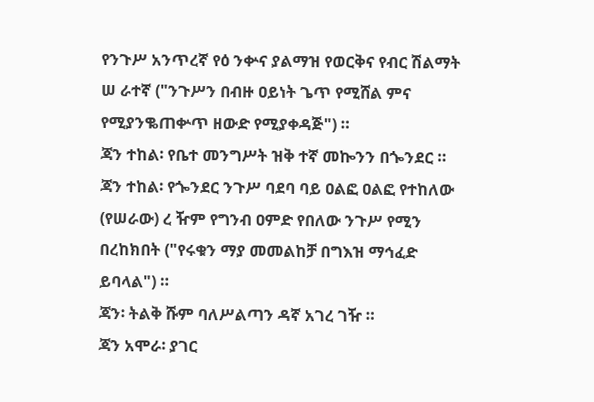የንጉሥ አንጥረኛ የዕ ንቍና ያልማዝ የወርቅና የብር ሽልማት ሠ ራተኛ ("ንጉሥን በብዙ ዐይነት ጌጥ የሚሸል ምና የሚያንቈጠቍጥ ዘውድ የሚያቀዳጅ") ።
ጃን ተከል፡ የቤተ መንግሥት ዝቅ ተኛ መኰንን በጐንደር ።
ጃን ተከል፡ የጐንደር ንጉሥ ባደባ ባይ ዐልፎ ዐልፎ የተከለው (የሠራው) ረ ዥም የግንብ ዐምድ የበለው ንጉሥ የሚን በረከክበት ("የሩቁን ማያ መመልከቻ በግእዝ ማኅፈድ ይባላል") ።
ጃን፡ ትልቅ ሹም ባለሥልጣን ዳኛ አገረ ገዥ ።
ጃን አሞራ፡ ያገር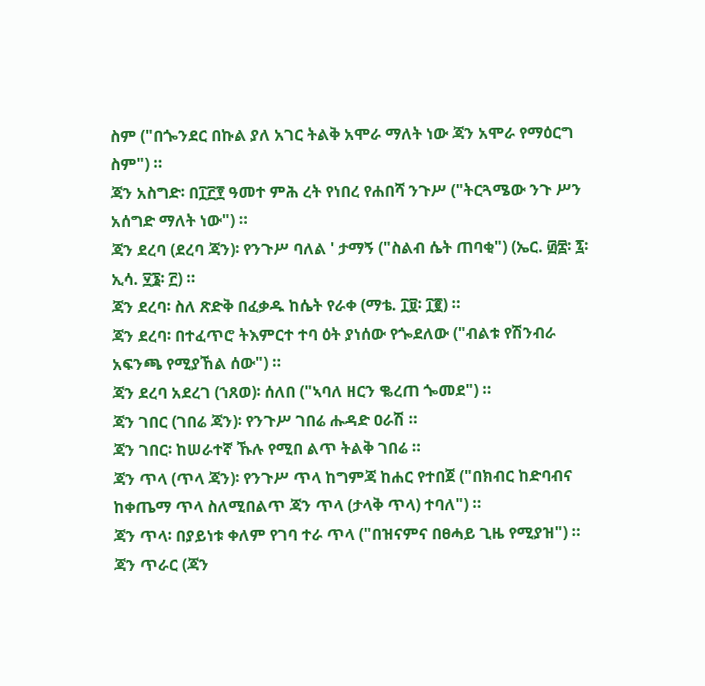ስም ("በጐንደር በኩል ያለ አገር ትልቅ አሞራ ማለት ነው ጃን አሞራ የማዕርግ ስም") ።
ጃን አስግድ፡ በ፲፫፻ ዓመተ ምሕ ረት የነበረ የሐበሻ ንጉሥ ("ትርጓሜው ንጉ ሥን አሰግድ ማለት ነው") ።
ጃን ደረባ (ደረባ ጃን)፡ የንጉሥ ባለል ' ታማኝ ("ስልብ ሴት ጠባቂ") (ኤር. ፴፰፡ ፯፡ ኢሳ. ፶፮፡ ፫) ።
ጃን ደረባ፡ ስለ ጽድቅ በፈቃዱ ከሴት የራቀ (ማቴ. ፲፱፡ ፲፪) ።
ጃን ደረባ፡ በተፈጥሮ ትእምርተ ተባ ዕት ያነሰው የጐደለው ("ብልቱ የሽንብራ አፍንጫ የሚያኸል ሰው") ።
ጃን ደረባ አደረገ (ኀጸወ)፡ ሰለበ ("ኣባለ ዘርን ቈረጠ ጐመደ") ።
ጃን ገበር (ገበሬ ጃን)፡ የንጉሥ ገበሬ ሑዳድ ዐራሽ ።
ጃን ገበር፡ ከሠራተኛ ኹሉ የሚበ ልጥ ትልቅ ገበሬ ።
ጃን ጥላ (ጥላ ጃን)፡ የንጉሥ ጥላ ከግምጃ ከሐር የተበጀ ("በክብር ከድባብና ከቀጤማ ጥላ ስለሚበልጥ ጃን ጥላ (ታላቅ ጥላ) ተባለ") ።
ጃን ጥላ፡ በያይነቱ ቀለም የገባ ተራ ጥላ ("በዝናምና በፀሓይ ጊዜ የሚያዝ") ።
ጃን ጥራር (ጃን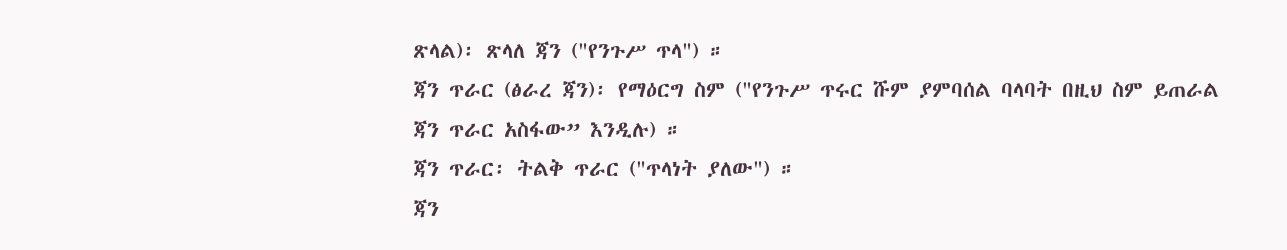ጽላል)፡ ጽላለ ጃን ("የንጉሥ ጥላ") ።
ጃን ጥራር (ፅራረ ጃን)፡ የማዕርግ ስም ("የንጉሥ ጥሩር ሹም ያምባሰል ባላባት በዚህ ስም ይጠራል ጃን ጥራር አስፋው” እንዲሉ) ።
ጃን ጥራር፡ ትልቅ ጥራር ("ጥላነት ያለው") ።
ጃን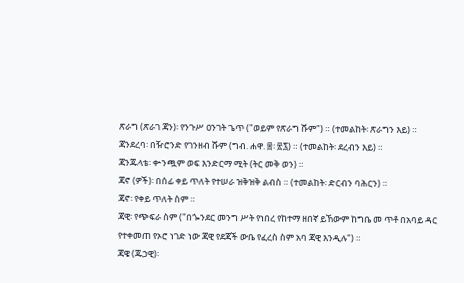ጽራግ (ጽራገ ጃን)፡ የንጉሥ ዐንገት ጌጥ ("ወይም የጽራግ ሹም") ። (ተመልከት፡ ጽራግን እይ) ።
ጃንደረባ፡ በዥሮንድ የገንዘብ ሹም (ግብ. ሐዋ. ፰፡ ፳፯) ። (ተመልከት፡ ደረብን እይ) ።
ጃንጁላቴ፡ ቍንጯም ወፍ እንድርማ ሚት (ትር መቅ ወን) ።
ጃኖ (ዎች)፡ በሰፊ ቀይ ጥለት የተሠራ ዝቅዝቅ ልብስ ። (ተመልከት፡ ድርብን ባሕርን) ።
ጃኖ፡ የቀይ ጥለት ስም ።
ጃዊ፡ የጭፍራ ስም ("በጐንደር መንግ ሥት የነበረ የከተማ ዘበኛ ይኸውም ከግቤ መ ጥቶ በአባይ ዳር የተቀመጠ የኦሮ ነገድ ነው ጃዊ የደጃች ውቤ የፈረስ ስም አባ ጃዊ እንዲሉ") ።
ጃዌ (ጁኃዊ)፡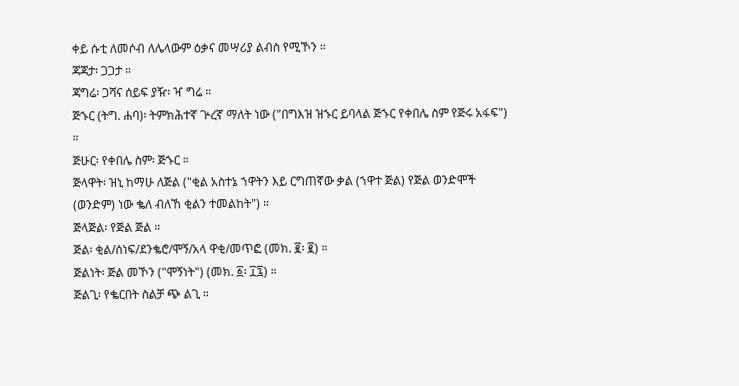ቀይ ሱቲ ለመሶብ ለሌላውም ዕቃና መሣሪያ ልብስ የሚኾን ።
ጃጃታ፡ ጋጋታ ።
ጃግሬ፡ ጋሻና ሰይፍ ያዥ፡ ዣ ግሬ ።
ጅኁር (ትግ. ሐባ)፡ ትምክሕተኛ ጕረኛ ማለት ነው ("በግእዝ ዝኁር ይባላል ጅኁር የቀበሌ ስም የጅሩ አፋፍ") ።
ጅሁር፡ የቀበሌ ስም፡ ጅኁር ።
ጅላዋት፡ ዝኒ ከማሁ ለጅል ("ቂል አስተኔ ኀዋትን እይ ርግጠኛው ቃል (ኀዋተ ጅል) የጅል ወንድሞች (ወንድም) ነው ቈለ ብለኸ ቂልን ተመልከት") ።
ጅላጅል፡ የጅል ጅል ።
ጅል፡ ቂል/ሰነፍ/ደንቈሮ/ሞኝ/አላ ዋቂ/መጥፎ (መክ. ፪፡ ፪) ።
ጅልነት፡ ጅል መኾን ("ሞኝነት") (መክ. ፩፡ ፲፯) ።
ጅልጊ፡ የቈርበት ስልቻ ጭ ልጊ ።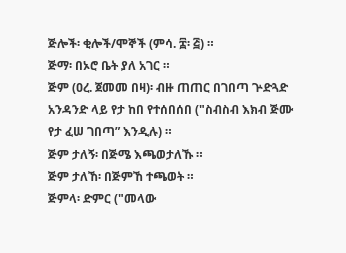ጅሎች፡ ቂሎች/ሞኞች (ምሳ. ፰፡ ፭) ።
ጅማ፡ በኦሮ ቤት ያለ አገር ።
ጅም (ዐረ. ጀመመ በዛ)፡ ብዙ ጠጠር በገበጣ ጕድጓድ አንዳንድ ላይ የታ ከበ የተሰበሰበ ("ስብስብ እክብ ጅሙ የታ ፈሠ ገበጣ” እንዲሉ) ።
ጅም ታለኝ፡ በጅሜ እጫወታለኹ ።
ጅም ታለኸ፡ በጅምኸ ተጫወት ።
ጅምላ፡ ድምር ("መላው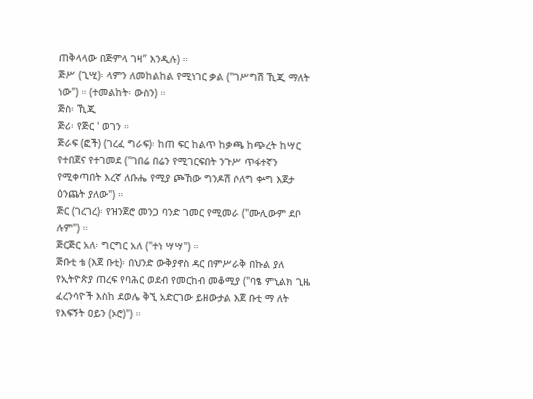ጠቅላላው በጅምላ ገዛ” እንዲሉ) ።
ጅሥ (ጊሢ)፡ ላምን ለመከልከል የሚነገር ቃል ("ገሥግሽ ኺጂ ማለት ነው") ። (ተመልከት፡ ውስን) ።
ጅስ፡ ኺጂ
ጅሪ፡ የጅር ' ወገን ።
ጅራፍ (ፎች) (ገረፈ ግራፍ)፡ ከጠ ፍር ከልጥ ከቃጫ ከጭረት ከሣር የተበጀና የተገመደ ("ገበሬ በሬን የሚገርፍበት ንጉሥ ጥፋተኛን የሚቀጣበት እረኛ ለቡሔ የሚያ ጮኸው ግንዶሽ ሶለግ ቍግ እጀታ ዕንጨት ያለው") ።
ጅር (ገረገረ)፡ የዝንጀሮ መንጋ ባንድ ገመር የሚመራ ("ሙሊውም ደቦ ሉም") ።
ጅርጅር አለ፡ ግርግር አለ ("ተነ ሣሣ") ።
ጅቡቲ ቴ (እጀ ቡቲ)፡ በህንድ ውቅያኖስ ዳር በምሥራቅ በኩል ያለ የኢትዮጵያ ጠረፍ የባሕር ወደብ የመርከብ መቆሚያ ("ባፄ ምኒልክ ጊዜ ፈረንሳዮች እስከ ደወሌ ቅኚ አድርገው ይዘውታል እጀ ቡቲ ማ ለት የእፍኝት ዐይን (ኦሮ)") ።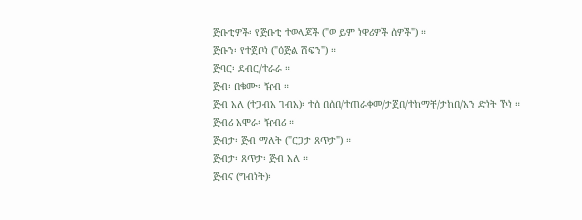ጅቡቲዎች፡ የጅቡቲ ተወላጆች ("ወ ይም ነዋሪዎች ሰዎች") ።
ጅቡን፡ የተጀቦነ ("ዕጅል ሽፍን") ።
ጅባር፡ ደብር/ተራራ ።
ጅብ፡ በቁሙ፡ ዥብ ።
ጅብ አለ (ተጋብአ ገብአ)፡ ተሰ በሰበ/ተጠራቀመ/ታጀበ/ተከማቸ/ታከበ/አን ድነት ኾነ ።
ጅብሪ አሞራ፡ ዥብሪ ።
ጅብታ፡ ጅብ ማለት ("ርጋታ ጸጥታ") ።
ጅብታ፡ ጸጥታ፡ ጅብ አለ ።
ጅብና (ግብነት)፡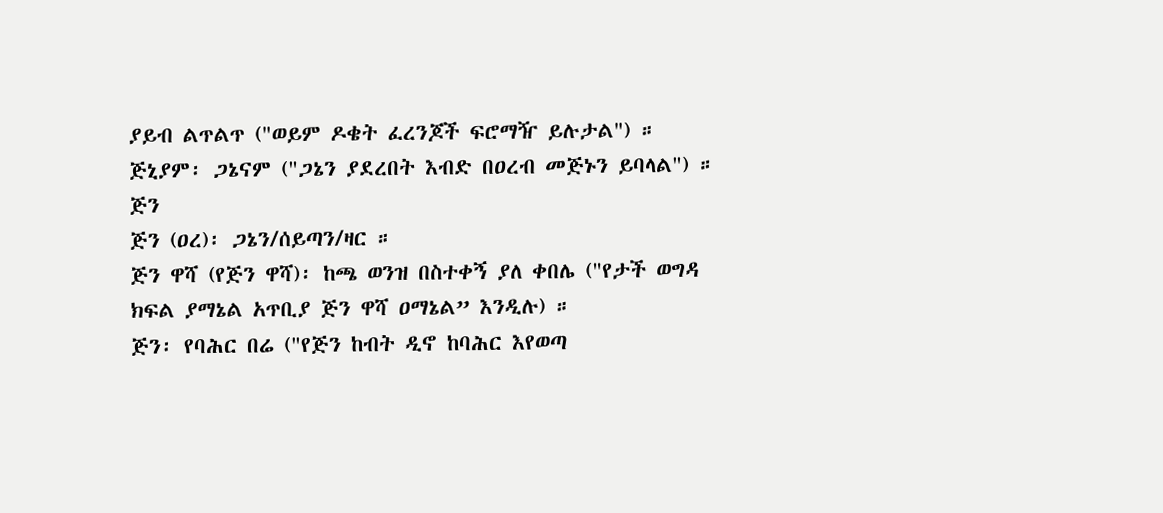ያይብ ልጥልጥ ("ወይም ዶቄት ፈረንጆች ፍሮማዥ ይሉታል") ።
ጅኒያም፡ ጋኔናም ("ጋኔን ያደረበት እብድ በዐረብ መጅኑን ይባላል") ።
ጅን
ጅን (ዐረ)፡ ጋኔን/ሰይጣን/ዛር ።
ጅን ዋሻ (የጅን ዋሻ)፡ ከጫ ወንዝ በስተቀኝ ያለ ቀበሌ ("የታች ወግዳ ክፍል ያማኔል አጥቢያ ጅን ዋሻ ዐማኔል” እንዲሉ) ።
ጅን፡ የባሕር በሬ ("የጅን ከብት ዲኖ ከባሕር እየወጣ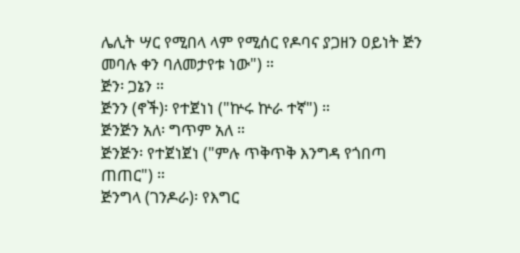ሌሊት ሣር የሚበላ ላም የሚሰር የዶባና ያጋዘን ዐይነት ጅን መባሉ ቀን ባለመታየቱ ነው") ።
ጅን፡ ጋኔን ።
ጅንን (ኖች)፡ የተጀነነ ("ኵሩ ኵራ ተኛ") ።
ጅንጅን አለ፡ ግጥም አለ ።
ጅንጅን፡ የተጀነጀነ ("ምሉ ጥቅጥቅ እንግዳ የጎበጣ ጠጠር") ።
ጅንግላ (ገንዶራ)፡ የእግር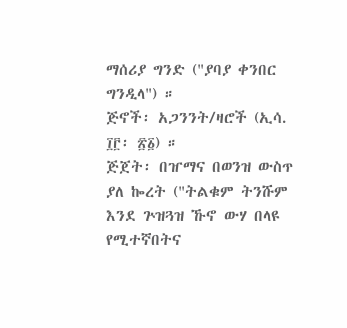ማሰሪያ ግንድ ("ያባያ ቀንበር ግንዲላ") ።
ጅኖች፡ አጋንንት/ዛሮች (ኢሳ. ፲፫፡ ፳፩) ።
ጅጀት፡ በዠማና በወንዝ ውስጥ ያለ ኰረት ("ትልቁም ትንሹም እንደ ጕዝጓዝ ኹኖ ውሃ በላዩ የሚተኛበትና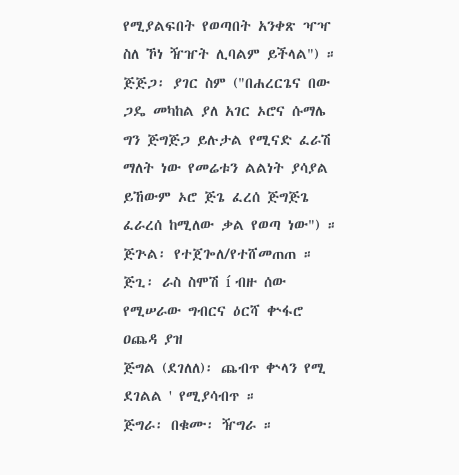የሚያልፍበት የወጣበት አንቀጽ ዣዣ ስለ ኾነ ዥዠት ሊባልም ይችላል") ።
ጅጅጋ፡ ያገር ስም ("በሐረርጌና በው ጋዴ መካከል ያለ አገር ኦሮና ሱማሌ ግን ጅግጅጋ ይሉታል የሚናድ ፈራሽ ማለት ነው የመሬቱን ልልነት ያሳያል ይኸውም ኦሮ ጅጌ ፈረሰ ጅግጅጌ ፈራረሰ ከሚለው ቃል የወጣ ነው") ።
ጅጕል፡ የተጀጐለ/የተሸመጠጠ ።
ጅጊ፡ ራስ ስሞሽ í ብዙ ሰው የሚሠራው ግብርና ዕርሻ ቍፋሮ ዐጨዳ ያዝ
ጅግል (ደገለለ)፡ ጨብጥ ቍላን የሚ ደገልል ' የሚያሳብጥ ።
ጅግራ፡ በቁሙ፡ ዥግራ ።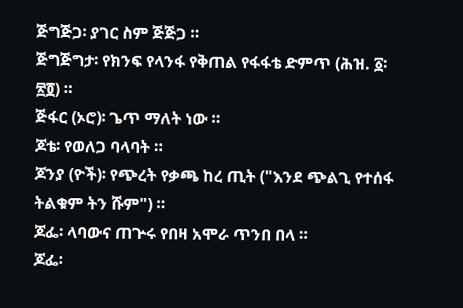ጅግጅጋ፡ ያገር ስም ጅጅጋ ።
ጅግጅግታ፡ የክንፍ የላንፋ የቅጠል የፋፋቴ ድምጥ (ሕዝ. ፩፡ ፳፬) ።
ጅፋር (ኦሮ)፡ ጌጥ ማለት ነው ።
ጆቴ፡ የወለጋ ባላባት ።
ጆንያ (ዮች)፡ የጭረት የቃጫ ከረ ጢት ("እንደ ጭልጊ የተሰፋ ትልቁም ትን ሹም") ።
ጆፌ፡ ላባውና ጠጕሩ የበዛ አሞራ ጥንበ በላ ።
ጆፌ፡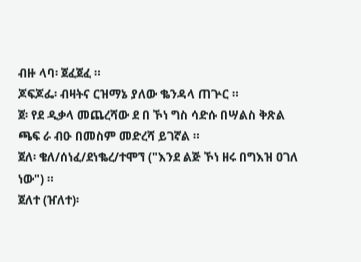ብዙ ላባ፡ ጀፈጀፈ ።
ጆፍጆፌ፡ ብዛትና ርዝማኔ ያለው ቈንዳላ ጠጕር ።
ጀ፡ የደ ዲቃላ መጨረሻው ደ በ ኾነ ግስ ሳድሱ በሣልስ ቅጽል ጫፍ ራ ብዑ በመስም መድረሻ ይገኛል ።
ጀለ፡ ቄለ/ሰነፈ/ደነቈረ/ተሞኘ ("እንደ ልጅ ኾነ ዘሩ በግእዝ ዐገለ ነው") ።
ጀለተ (ዠለተ)፡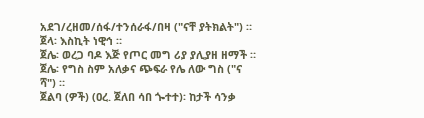አደገ/ረዘመ/ሰፋ/ተንሰራፋ/በዛ ("ናቸ ያትክልት") ።
ጀላ፡ እስኪት ነዊኅ ።
ጀሌ፡ ወረጋ ባዶ እጅ የጦር መግ ሪያ ያሊያዘ ዘማች ።
ጀሌ፡ የግስ ስም አለቃና ጭፍራ የሌ ለው ግስ ("ና ሻ") ።
ጀልባ (ዎች) (ዐረ. ጀለበ ሳበ ጐተተ)፡ ከታች ሳንቃ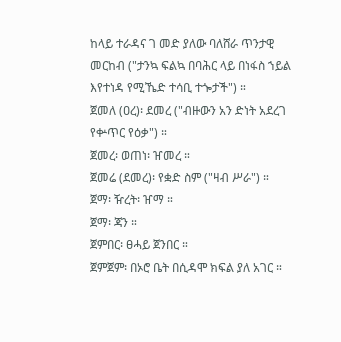ከላይ ተራዳና ገ መድ ያለው ባለሸራ ጥንታዊ መርከብ ("ታንኳ ፍልኳ በባሕር ላይ በነፋስ ኀይል እየተነዳ የሚኼድ ተሳቢ ተጐታች") ።
ጀመለ (ዐረ)፡ ደመረ ("ብዙውን አን ድነት አደረገ የቍጥር የዕቃ") ።
ጀመረ፡ ወጠነ፡ ዠመረ ።
ጀመሬ (ደመረ)፡ የቋድ ስም ("ዛብ ሥራ") ።
ጀማ፡ ዥረት፡ ዠማ ።
ጀማ፡ ጃን ።
ጀምበር፡ ፀሓይ ጀንበር ።
ጀምጀም፡ በኦሮ ቤት በሲዳሞ ክፍል ያለ አገር ።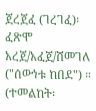ጀረጀፈ (ገረገፈ)፡ ፈጽሞ አረጀ/አፈጀ/ሸመገለ ("ሰውነቱ ከበደ") ። (ተመልከት፡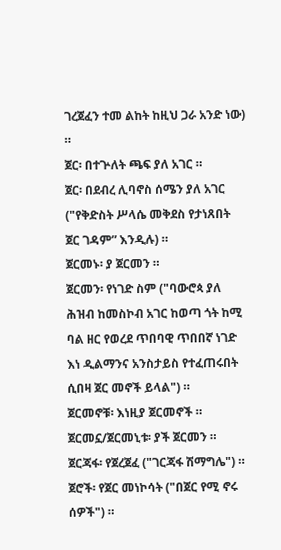ገረጀፈን ተመ ልከት ከዚህ ጋራ አንድ ነው) ።
ጀር፡ በተጕለት ጫፍ ያለ አገር ።
ጀር፡ በደብረ ሊባኖስ ሰሜን ያለ አገር ("የቅድስት ሥላሴ መቅደስ የታነጸበት ጀር ገዳም” እንዲሉ) ።
ጀርመኑ፡ ያ ጀርመን ።
ጀርመን፡ የነገድ ስም ("ባውሮጳ ያለ ሕዝብ ከመስኮብ አገር ከወጣ ጎት ከሚ ባል ዘር የወረደ ጥበባዊ ጥበበኛ ነገድ እነ ዲልማንና አንስታይስ የተፈጠሩበት ሲበዛ ጀር መኖች ይላል") ።
ጀርመኖቹ፡ እነዚያ ጀርመኖች ።
ጀርመኗ/ጀርመኒቱ፡ ያች ጀርመን ።
ጀርጃፋ፡ የጀረጀፈ ("ገርጃፋ ሽማግሌ") ።
ጀሮች፡ የጀር መነኮሳት ("በጀር የሚ ኖሩ ሰዎች") ።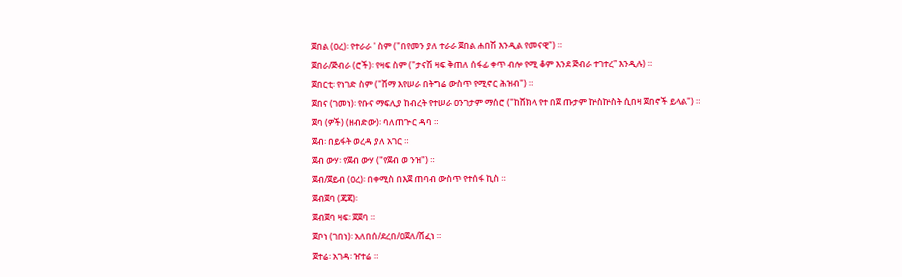ጀበል (ዐረ)፡ የተራራ ' ስም ("በየመን ያለ ተራራ ጀበል ሐበሽ እንዲል የመናዊ") ።
ጀበራ/ጅብራ (ሮች)፡ የዛፍ ስም ("ታናሽ ዛፍ ቅጠለ ሰፋፊ ቀጥ ብሎ የሚ ቆም እንደ ጅብራ ተገተረ” እንዲሉ) ።
ጀበርቲ፡ የነገድ ስም ("ሸማ እየሠራ በትግሬ ውስጥ የሚኖር ሕዝብ") ።
ጀበና (ገመነ)፡ የቡና ማፍሊያ ከብረት የተሠራ ዐንገታም ማሰሮ ("ከሸክላ የተ በጀ ጡታም ኵስኵስት ሲበዛ ጀበኖች ይላል") ።
ጀባ (ዎች) (ዘብድው)፡ ባለጠጕር ዳባ ።
ጀብ፡ በይፋት ወረዳ ያለ አገር ።
ጀብ ውሃ፡ የጀብ ውሃ ("የጀብ ወ ንዝ") ።
ጀብ/ጀይብ (ዐረ)፡ በቀሚስ በእጀ ጠባብ ውስጥ የተሰፋ ኪስ ።
ጀብጀባ (ጃጃ)፡
ጀብጀባ ዛፍ፡ ጀጀባ ።
ጀቦነ (ገበነ)፡ አለበሰ/ደረበ/ዐጀለ/ሸፈነ ።
ጀተሬ፡ አገዳ፡ ዠተሬ ።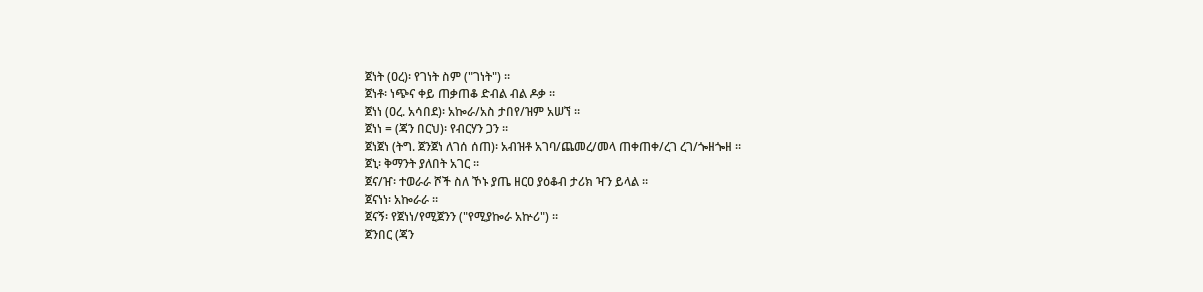ጀነት (ዐረ)፡ የገነት ስም ("ገነት") ።
ጀነቶ፡ ነጭና ቀይ ጠቃጠቆ ድብል ብል ዶቃ ።
ጀነነ (ዐረ. አሳበደ)፡ አኰራ/አስ ታበየ/ዝም አሠኘ ።
ጀነነ = (ጃን በርህ)፡ የብርሃን ጋን ።
ጀነጀነ (ትግ. ጀንጀነ ለገሰ ሰጠ)፡ አብዝቶ አገባ/ጨመረ/መላ ጠቀጠቀ/ረገ ረገ/ጐዘጐዘ ።
ጀኒ፡ ቅማንት ያለበት አገር ።
ጀና/ዠ፡ ተወራራ ሾች ስለ ኾኑ ያጤ ዘርዐ ያዕቆብ ታሪክ ዣን ይላል ።
ጀናነነ፡ አኰራራ ።
ጀናኝ፡ የጀነነ/የሚጀንን ("የሚያኰራ አኵሪ") ።
ጀንበር (ጃን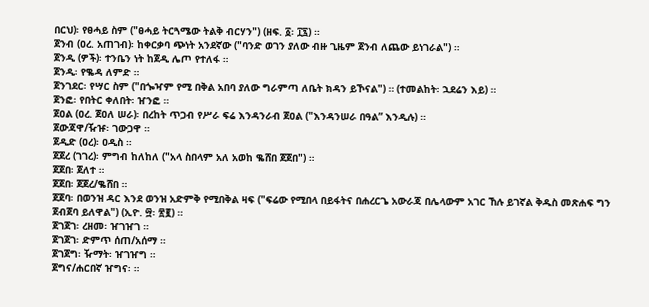በርህ)፡ የፀሓይ ስም ("ፀሓይ ትርጓሜው ትልቅ ብርሃን") (ዘፍ. ፩፡ ፲፯) ።
ጀንብ (ዐረ. አጠገብ)፡ ከቀርቃባ ጭነት አንደኛው ("ባንድ ወገን ያለው ብዙ ጊዜም ጀንብ ለጨው ይነገራል") ።
ጀንዲ (ዎች)፡ ተንቤን ነት ከጀዲ ሌጦ የተለፋ ።
ጀንዲ፡ የቈዳ ለምድ ።
ጀንገደር፡ የሣር ስም ("በጐዣም የሚ በቅል አበባ ያለው ግራምጣ ለቤት ክዳን ይኾናል") ። (ተመልከት፡ ኋደሬን እይ) ።
ጀንፎ፡ የበትር ቀለበት፡ ዠንፎ ።
ጀዐል (ዐረ. ጀዐለ ሠራ)፡ በረከት ጥጋብ የሥራ ፍሬ እንዳንራብ ጀዐል ("እንዳንሠራ በዓል” እንዲሉ) ።
ጀውጃዋ/ዥዡ፡ ገውጋዋ ።
ጀዲድ (ዐረ)፡ ዐዲስ ።
ጀጀረ (ገገረ)፡ ምግብ ከለከለ ("አላ ስበላም አለ አወከ ቈሸበ ጀጀበ") ።
ጀጀበ፡ ጀለተ ።
ጀጀበ፡ ጀጀረ/ቈሸበ ።
ጀጀባ፡ በወንዝ ዳር እንደ ወንዝ አድምቅ የሚበቅል ዛፍ ("ፍሬው የሚበላ በይፋትና በሐረርጌ አውራጃ በሌላውም አገር ኸሉ ይገኛል ቅዱስ መጽሐፍ ግን ጀብጀባ ይለዋል") (ኢዮ. ፵፡ ፳፪) ።
ጀገጀገ፡ ረዘመ፡ ዠገዠገ ።
ጀገጀገ፡ ድምጥ ሰጠ/አሰማ ።
ጀገጀግ፡ ዥማት፡ ዠገዠግ ።
ጀግና/ሐርበኛ ዠግና፡ ።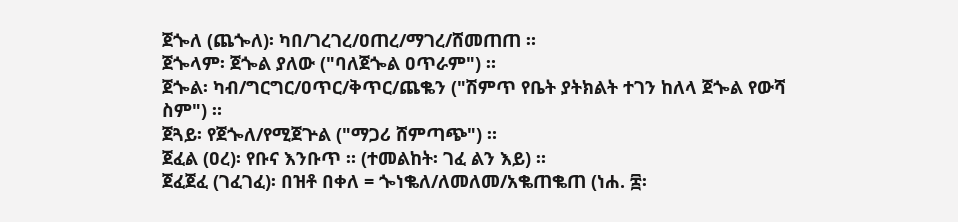ጀጐለ (ጨጐለ)፡ ካበ/ገረገረ/ዐጠረ/ማገረ/ሸመጠጠ ።
ጀጐላም፡ ጀጐል ያለው ("ባለጀጐል ዐጥራም") ።
ጀጐል፡ ካብ/ግርግር/ዐጥር/ቅጥር/ጨቈን ("ሽምጥ የቤት ያትክልት ተገን ከለላ ጀጐል የውሻ ስም") ።
ጀጓይ፡ የጀጐለ/የሚጀጕል ("ማጋሪ ሸምጣጭ") ።
ጀፈል (ዐረ)፡ የቡና እንቡጥ ። (ተመልከት፡ ገፈ ልን እይ) ።
ጀፈጀፈ (ገፈገፈ)፡ በዝቶ በቀለ = ጐነቈለ/ለመለመ/አቈጠቈጠ (ነሐ. ፰፡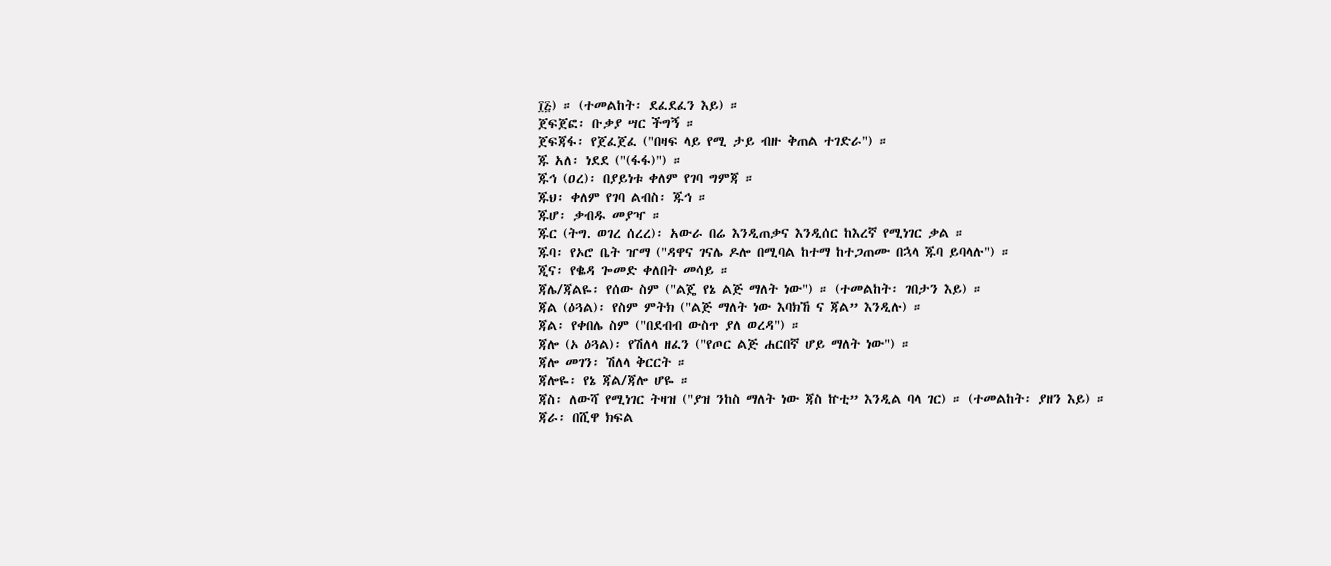፲፭) ። (ተመልከት፡ ደፈደፈን እይ) ።
ጀፍጀፎ፡ ቡቃያ ሣር ችግኝ ።
ጀፍጃፋ፡ የጀፈጀፈ ("በዛፍ ላይ የሚ ታይ ብዙ ቅጠል ተገድራ") ።
ጁ አለ፡ ነደደ ("(ፋፋ)") ።
ጁኅ (ዐረ)፡ በያይነቱ ቀለም የገባ ግምጃ ።
ጁህ፡ ቀለም የገባ ልብስ፡ ጁኅ ።
ጁሆ፡ ቃብዱ መያዣ ።
ጁር (ትግ. ወገረ ሰረረ)፡ አውራ በሬ እንዲጠቃና እንዲሰር ከእረኛ የሚነገር ቃል ።
ጁባ፡ የኦሮ ቤት ዠማ ("ዳዋና ገናሌ ዶሎ በሚባል ከተማ ከተጋጠሙ በኋላ ጁባ ይባላሉ") ።
ጂና፡ የቈዳ ጐመድ ቀለበት መሳይ ።
ጃሌ/ጃልዬ፡ የሰው ስም ("ልጄ የኔ ልጅ ማለት ነው") ። (ተመልከት፡ ገበታን እይ) ።
ጃል (ዕጓል)፡ የስም ምትክ ("ልጅ ማለት ነው እባክኸ ና ጃል” እንዲሉ) ።
ጃል፡ የቀበሌ ስም ("በደብብ ውስጥ ያለ ወረዳ") ።
ጃሎ (ኦ ዕጓል)፡ የሽለላ ዘፈን ("የጦር ልጅ ሐርበኛ ሆይ ማለት ነው") ።
ጃሎ መገን፡ ሽለላ ቅርርት ።
ጃሎዬ፡ የኔ ጃል/ጃሎ ሆዬ ።
ጃስ፡ ለውሻ የሚነገር ትዛዝ ("ያዝ ንከስ ማለት ነው ጃስ ኵቲ” እንዲል ባላ ገር) ። (ተመልከት፡ ያዘን እይ) ።
ጃራ፡ በሺዋ ክፍል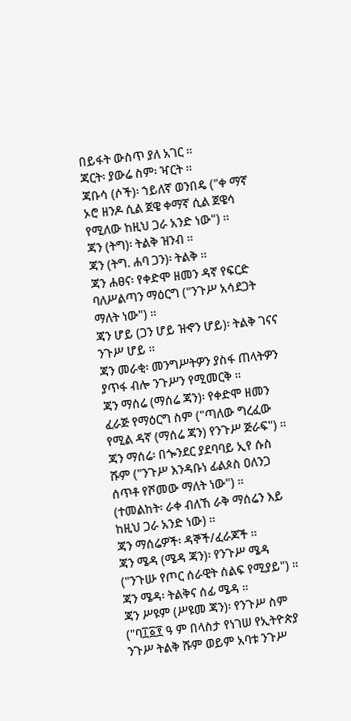በይፋት ውስጥ ያለ አገር ።
ጃርት፡ ያውሬ ስም፡ ዣርት ።
ጃቡሳ (ሶች)፡ ኀይለኛ ወንበዴ ("ቀ ማኛ ኦሮ ዘንዶ ሲል ጀዌ ቀማኛ ሲል ጀዌሳ የሚለው ከዚህ ጋራ አንድ ነው") ።
ጃን (ትግ)፡ ትልቅ ዝንብ ።
ጃን (ትግ. ሐባ ጋን)፡ ትልቅ ።
ጃን ሐፀና፡ የቀድሞ ዘመን ዳኛ የፍርድ ባለሥልጣን ማዕርግ ("ንጉሥ አሳደጋት ማለት ነው") ።
ጃን ሆይ (ጋን ሆይ ዝኆን ሆይ)፡ ትልቅ ገናና ንጉሥ ሆይ ።
ጃን መራቂ፡ መንግሥትዎን ያስፋ ጠላትዎን ያጥፋ ብሎ ንጉሥን የሚመርቅ ።
ጃን ማሰሬ (ማሰሬ ጃን)፡ የቀድሞ ዘመን ፈራጅ የማዕርግ ስም ("ጣለው ግረፈው የሚል ዳኛ (ማሰሬ ጃን) የንጉሥ ጅራፍ") ።
ጃን ማሰሬ፡ በጐንደር ያደባባይ ኢየ ሱስ ሹም ("ንጉሥ እንዳቡነ ፊልጶስ ዐለንጋ ሰጥቶ የሾመው ማለት ነው") ። (ተመልከት፡ ራቀ ብለኸ ራቅ ማሰሬን እይ ከዚህ ጋራ አንድ ነው) ።
ጃን ማሰሬዎች፡ ዳኞች/ፈራጆች ።
ጃን ሜዳ (ሜዳ ጃን)፡ የንጉሥ ሜዳ ("ንጉሡ የጦር ሰራዊት ሰልፍ የሚያይ") ።
ጃን ሜዳ፡ ትልቅና ሰፊ ሜዳ ።
ጃን ሥዩም (ሥዩመ ጃን)፡ የንጉሥ ስም ("ባ፲፩፻ ዓ ም በላስታ የነገሠ የኢትዮጵያ ንጉሥ ትልቅ ሹም ወይም አባቱ ንጉሥ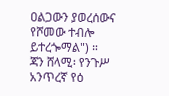ዐልጋውን ያወረሰውና የሾመው ተብሎ ይተረጐማል") ።
ጃን ሸላሚ፡ የንጉሥ አንጥረኛ የዕ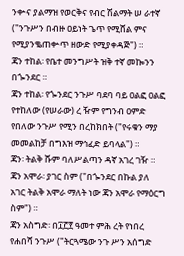ንቍና ያልማዝ የወርቅና የብር ሽልማት ሠ ራተኛ ("ንጉሥን በብዙ ዐይነት ጌጥ የሚሸል ምና የሚያንቈጠቍጥ ዘውድ የሚያቀዳጅ") ።
ጃን ተከል፡ የቤተ መንግሥት ዝቅ ተኛ መኰንን በጐንደር ።
ጃን ተከል፡ የጐንደር ንጉሥ ባደባ ባይ ዐልፎ ዐልፎ የተከለው (የሠራው) ረ ዥም የግንብ ዐምድ የበለው ንጉሥ የሚን በረከክበት ("የሩቁን ማያ መመልከቻ በግእዝ ማኅፈድ ይባላል") ።
ጃን፡ ትልቅ ሹም ባለሥልጣን ዳኛ አገረ ገዥ ።
ጃን አሞራ፡ ያገር ስም ("በጐንደር በኩል ያለ አገር ትልቅ አሞራ ማለት ነው ጃን አሞራ የማዕርግ ስም") ።
ጃን አስግድ፡ በ፲፫፻ ዓመተ ምሕ ረት የነበረ የሐበሻ ንጉሥ ("ትርጓሜው ንጉ ሥን አሰግድ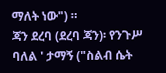ማለት ነው") ።
ጃን ደረባ (ደረባ ጃን)፡ የንጉሥ ባለል ' ታማኝ ("ስልብ ሴት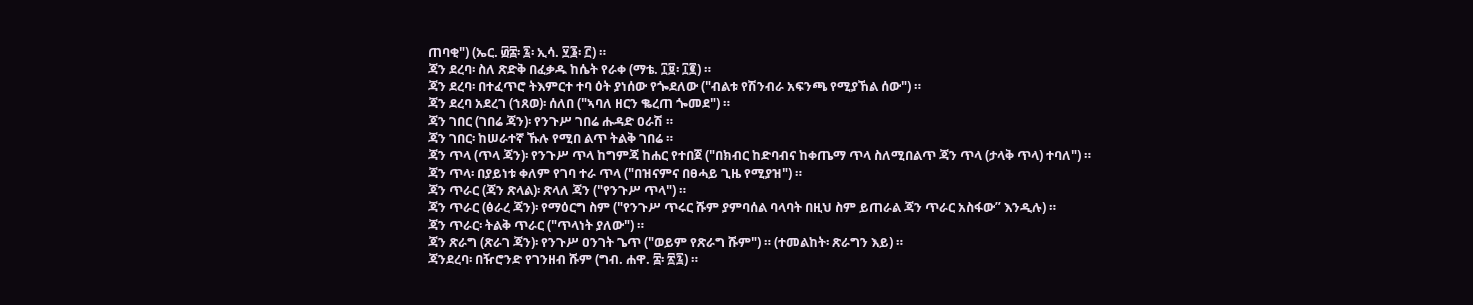ጠባቂ") (ኤር. ፴፰፡ ፯፡ ኢሳ. ፶፮፡ ፫) ።
ጃን ደረባ፡ ስለ ጽድቅ በፈቃዱ ከሴት የራቀ (ማቴ. ፲፱፡ ፲፪) ።
ጃን ደረባ፡ በተፈጥሮ ትእምርተ ተባ ዕት ያነሰው የጐደለው ("ብልቱ የሽንብራ አፍንጫ የሚያኸል ሰው") ።
ጃን ደረባ አደረገ (ኀጸወ)፡ ሰለበ ("ኣባለ ዘርን ቈረጠ ጐመደ") ።
ጃን ገበር (ገበሬ ጃን)፡ የንጉሥ ገበሬ ሑዳድ ዐራሽ ።
ጃን ገበር፡ ከሠራተኛ ኹሉ የሚበ ልጥ ትልቅ ገበሬ ።
ጃን ጥላ (ጥላ ጃን)፡ የንጉሥ ጥላ ከግምጃ ከሐር የተበጀ ("በክብር ከድባብና ከቀጤማ ጥላ ስለሚበልጥ ጃን ጥላ (ታላቅ ጥላ) ተባለ") ።
ጃን ጥላ፡ በያይነቱ ቀለም የገባ ተራ ጥላ ("በዝናምና በፀሓይ ጊዜ የሚያዝ") ።
ጃን ጥራር (ጃን ጽላል)፡ ጽላለ ጃን ("የንጉሥ ጥላ") ።
ጃን ጥራር (ፅራረ ጃን)፡ የማዕርግ ስም ("የንጉሥ ጥሩር ሹም ያምባሰል ባላባት በዚህ ስም ይጠራል ጃን ጥራር አስፋው” እንዲሉ) ።
ጃን ጥራር፡ ትልቅ ጥራር ("ጥላነት ያለው") ።
ጃን ጽራግ (ጽራገ ጃን)፡ የንጉሥ ዐንገት ጌጥ ("ወይም የጽራግ ሹም") ። (ተመልከት፡ ጽራግን እይ) ።
ጃንደረባ፡ በዥሮንድ የገንዘብ ሹም (ግብ. ሐዋ. ፰፡ ፳፯) ።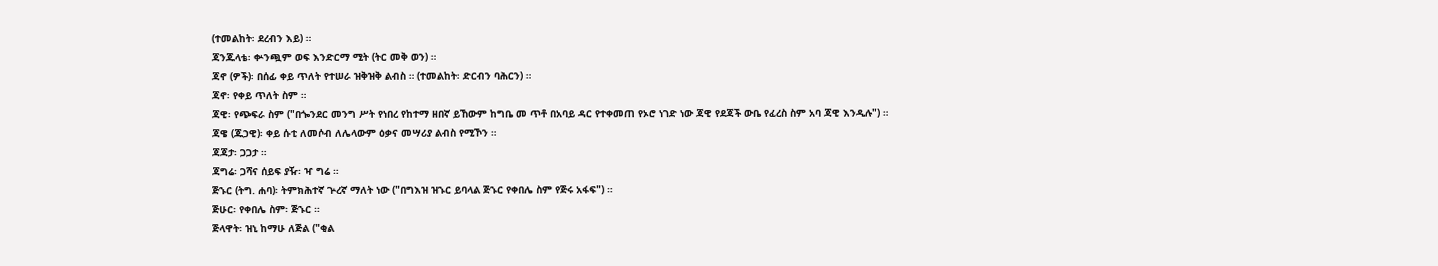(ተመልከት፡ ደረብን እይ) ።
ጃንጁላቴ፡ ቍንጯም ወፍ እንድርማ ሚት (ትር መቅ ወን) ።
ጃኖ (ዎች)፡ በሰፊ ቀይ ጥለት የተሠራ ዝቅዝቅ ልብስ ። (ተመልከት፡ ድርብን ባሕርን) ።
ጃኖ፡ የቀይ ጥለት ስም ።
ጃዊ፡ የጭፍራ ስም ("በጐንደር መንግ ሥት የነበረ የከተማ ዘበኛ ይኸውም ከግቤ መ ጥቶ በአባይ ዳር የተቀመጠ የኦሮ ነገድ ነው ጃዊ የደጃች ውቤ የፈረስ ስም አባ ጃዊ እንዲሉ") ።
ጃዌ (ጁኃዊ)፡ ቀይ ሱቲ ለመሶብ ለሌላውም ዕቃና መሣሪያ ልብስ የሚኾን ።
ጃጃታ፡ ጋጋታ ።
ጃግሬ፡ ጋሻና ሰይፍ ያዥ፡ ዣ ግሬ ።
ጅኁር (ትግ. ሐባ)፡ ትምክሕተኛ ጕረኛ ማለት ነው ("በግእዝ ዝኁር ይባላል ጅኁር የቀበሌ ስም የጅሩ አፋፍ") ።
ጅሁር፡ የቀበሌ ስም፡ ጅኁር ።
ጅላዋት፡ ዝኒ ከማሁ ለጅል ("ቂል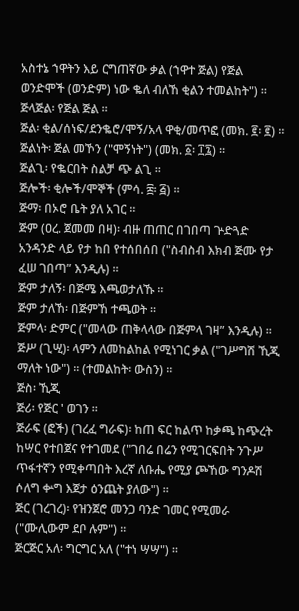አስተኔ ኀዋትን እይ ርግጠኛው ቃል (ኀዋተ ጅል) የጅል ወንድሞች (ወንድም) ነው ቈለ ብለኸ ቂልን ተመልከት") ።
ጅላጅል፡ የጅል ጅል ።
ጅል፡ ቂል/ሰነፍ/ደንቈሮ/ሞኝ/አላ ዋቂ/መጥፎ (መክ. ፪፡ ፪) ።
ጅልነት፡ ጅል መኾን ("ሞኝነት") (መክ. ፩፡ ፲፯) ።
ጅልጊ፡ የቈርበት ስልቻ ጭ ልጊ ።
ጅሎች፡ ቂሎች/ሞኞች (ምሳ. ፰፡ ፭) ።
ጅማ፡ በኦሮ ቤት ያለ አገር ።
ጅም (ዐረ. ጀመመ በዛ)፡ ብዙ ጠጠር በገበጣ ጕድጓድ አንዳንድ ላይ የታ ከበ የተሰበሰበ ("ስብስብ እክብ ጅሙ የታ ፈሠ ገበጣ” እንዲሉ) ።
ጅም ታለኝ፡ በጅሜ እጫወታለኹ ።
ጅም ታለኸ፡ በጅምኸ ተጫወት ።
ጅምላ፡ ድምር ("መላው ጠቅላላው በጅምላ ገዛ” እንዲሉ) ።
ጅሥ (ጊሢ)፡ ላምን ለመከልከል የሚነገር ቃል ("ገሥግሽ ኺጂ ማለት ነው") ። (ተመልከት፡ ውስን) ።
ጅስ፡ ኺጂ
ጅሪ፡ የጅር ' ወገን ።
ጅራፍ (ፎች) (ገረፈ ግራፍ)፡ ከጠ ፍር ከልጥ ከቃጫ ከጭረት ከሣር የተበጀና የተገመደ ("ገበሬ በሬን የሚገርፍበት ንጉሥ ጥፋተኛን የሚቀጣበት እረኛ ለቡሔ የሚያ ጮኸው ግንዶሽ ሶለግ ቍግ እጀታ ዕንጨት ያለው") ።
ጅር (ገረገረ)፡ የዝንጀሮ መንጋ ባንድ ገመር የሚመራ ("ሙሊውም ደቦ ሉም") ።
ጅርጅር አለ፡ ግርግር አለ ("ተነ ሣሣ") ።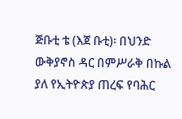ጅቡቲ ቴ (እጀ ቡቲ)፡ በህንድ ውቅያኖስ ዳር በምሥራቅ በኩል ያለ የኢትዮጵያ ጠረፍ የባሕር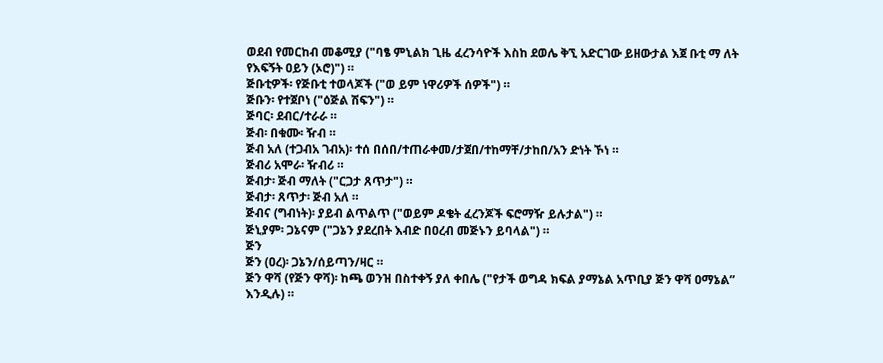ወደብ የመርከብ መቆሚያ ("ባፄ ምኒልክ ጊዜ ፈረንሳዮች እስከ ደወሌ ቅኚ አድርገው ይዘውታል እጀ ቡቲ ማ ለት የእፍኝት ዐይን (ኦሮ)") ።
ጅቡቲዎች፡ የጅቡቲ ተወላጆች ("ወ ይም ነዋሪዎች ሰዎች") ።
ጅቡን፡ የተጀቦነ ("ዕጅል ሽፍን") ።
ጅባር፡ ደብር/ተራራ ።
ጅብ፡ በቁሙ፡ ዥብ ።
ጅብ አለ (ተጋብአ ገብአ)፡ ተሰ በሰበ/ተጠራቀመ/ታጀበ/ተከማቸ/ታከበ/አን ድነት ኾነ ።
ጅብሪ አሞራ፡ ዥብሪ ።
ጅብታ፡ ጅብ ማለት ("ርጋታ ጸጥታ") ።
ጅብታ፡ ጸጥታ፡ ጅብ አለ ።
ጅብና (ግብነት)፡ ያይብ ልጥልጥ ("ወይም ዶቄት ፈረንጆች ፍሮማዥ ይሉታል") ።
ጅኒያም፡ ጋኔናም ("ጋኔን ያደረበት እብድ በዐረብ መጅኑን ይባላል") ።
ጅን
ጅን (ዐረ)፡ ጋኔን/ሰይጣን/ዛር ።
ጅን ዋሻ (የጅን ዋሻ)፡ ከጫ ወንዝ በስተቀኝ ያለ ቀበሌ ("የታች ወግዳ ክፍል ያማኔል አጥቢያ ጅን ዋሻ ዐማኔል” እንዲሉ) ።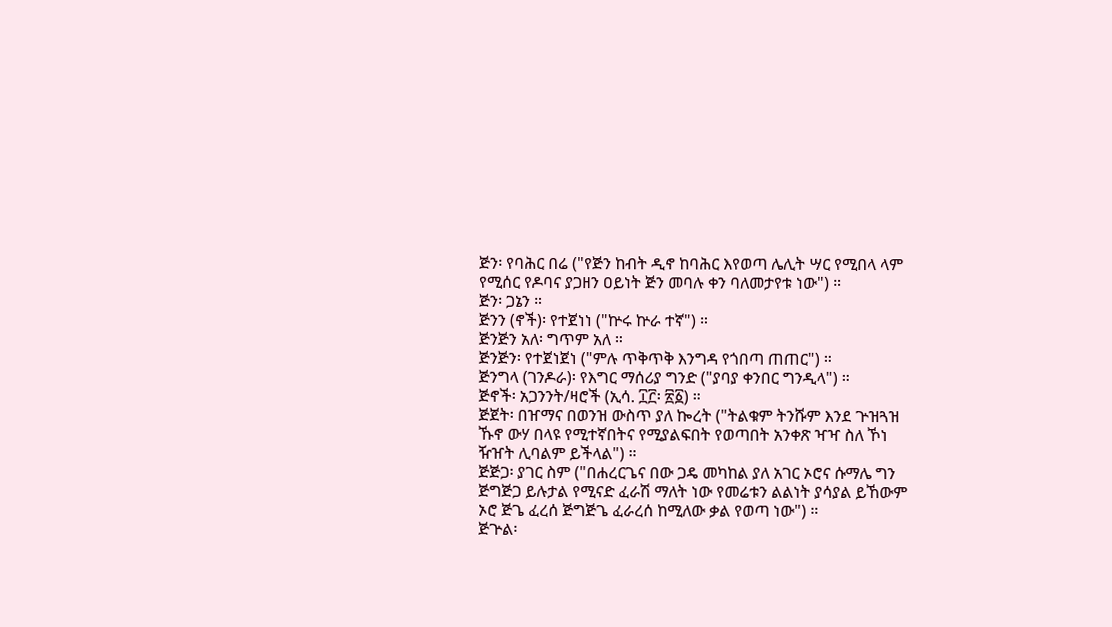ጅን፡ የባሕር በሬ ("የጅን ከብት ዲኖ ከባሕር እየወጣ ሌሊት ሣር የሚበላ ላም የሚሰር የዶባና ያጋዘን ዐይነት ጅን መባሉ ቀን ባለመታየቱ ነው") ።
ጅን፡ ጋኔን ።
ጅንን (ኖች)፡ የተጀነነ ("ኵሩ ኵራ ተኛ") ።
ጅንጅን አለ፡ ግጥም አለ ።
ጅንጅን፡ የተጀነጀነ ("ምሉ ጥቅጥቅ እንግዳ የጎበጣ ጠጠር") ።
ጅንግላ (ገንዶራ)፡ የእግር ማሰሪያ ግንድ ("ያባያ ቀንበር ግንዲላ") ።
ጅኖች፡ አጋንንት/ዛሮች (ኢሳ. ፲፫፡ ፳፩) ።
ጅጀት፡ በዠማና በወንዝ ውስጥ ያለ ኰረት ("ትልቁም ትንሹም እንደ ጕዝጓዝ ኹኖ ውሃ በላዩ የሚተኛበትና የሚያልፍበት የወጣበት አንቀጽ ዣዣ ስለ ኾነ ዥዠት ሊባልም ይችላል") ።
ጅጅጋ፡ ያገር ስም ("በሐረርጌና በው ጋዴ መካከል ያለ አገር ኦሮና ሱማሌ ግን ጅግጅጋ ይሉታል የሚናድ ፈራሽ ማለት ነው የመሬቱን ልልነት ያሳያል ይኸውም ኦሮ ጅጌ ፈረሰ ጅግጅጌ ፈራረሰ ከሚለው ቃል የወጣ ነው") ።
ጅጕል፡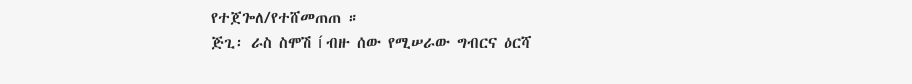የተጀጐለ/የተሸመጠጠ ።
ጅጊ፡ ራስ ስሞሽ í ብዙ ሰው የሚሠራው ግብርና ዕርሻ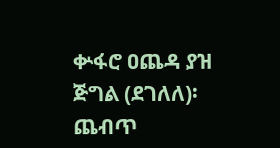ቍፋሮ ዐጨዳ ያዝ
ጅግል (ደገለለ)፡ ጨብጥ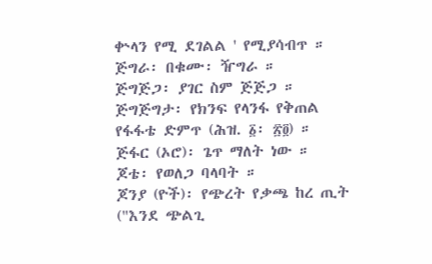ቍላን የሚ ደገልል ' የሚያሳብጥ ።
ጅግራ፡ በቁሙ፡ ዥግራ ።
ጅግጅጋ፡ ያገር ስም ጅጅጋ ።
ጅግጅግታ፡ የክንፍ የላንፋ የቅጠል የፋፋቴ ድምጥ (ሕዝ. ፩፡ ፳፬) ።
ጅፋር (ኦሮ)፡ ጌጥ ማለት ነው ።
ጆቴ፡ የወለጋ ባላባት ።
ጆንያ (ዮች)፡ የጭረት የቃጫ ከረ ጢት ("እንደ ጭልጊ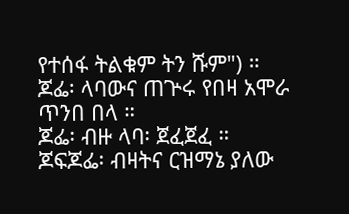የተሰፋ ትልቁም ትን ሹም") ።
ጆፌ፡ ላባውና ጠጕሩ የበዛ አሞራ ጥንበ በላ ።
ጆፌ፡ ብዙ ላባ፡ ጀፈጀፈ ።
ጆፍጆፌ፡ ብዛትና ርዝማኔ ያለው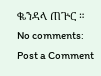ቈንዳላ ጠጕር ።
No comments:
Post a Comment